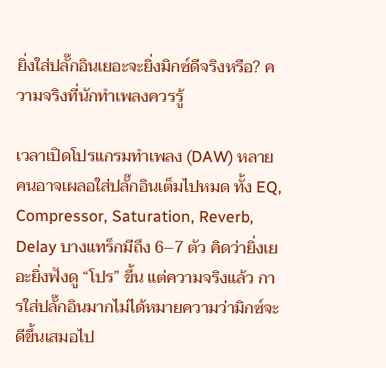ยิ่งใส่ปลั๊กอินเยอะจะยิ่งมิกซ์ดีจริงหรือ? ความจริงที่นักทำเพลงควรรู้

เวลาเปิดโปรแกรมทำเพลง (DAW) หลายคนอาจเผลอใส่ปลั๊กอินเต็มไปหมด ทั้ง EQ, Compressor, Saturation, Reverb, Delay บางแทร็กมีถึง 6–7 ตัว คิดว่ายิ่งเยอะยิ่งฟังดู “โปร” ขึ้น แต่ความจริงแล้ว การใส่ปลั๊กอินมากไม่ได้หมายความว่ามิกซ์จะดีขึ้นเสมอไป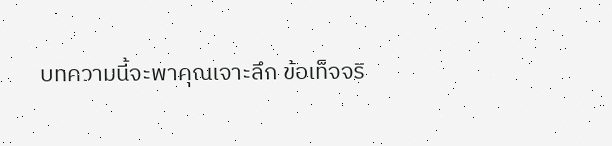บทความนี้จะพาคุณเจาะลึก ข้อเท็จจริ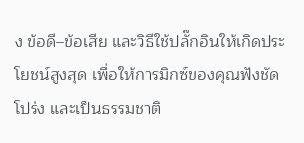ง ข้อดี–ข้อเสีย และวิธีใช้ปลั๊กอินให้เกิดประโยชน์สูงสุด เพื่อให้การมิกซ์ของคุณฟังชัด โปร่ง และเป็นธรรมชาติ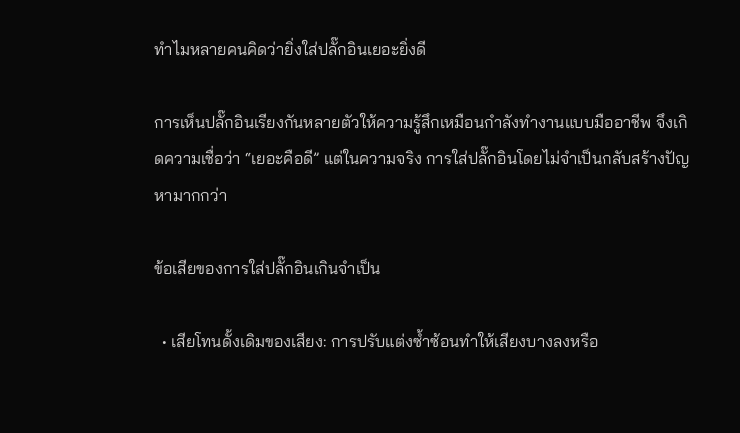ทำไมหลายคนคิดว่ายิ่งใส่ปลั๊กอินเยอะยิ่งดี

การเห็นปลั๊กอินเรียงกันหลายตัวให้ความรู้สึกเหมือนกำลังทำงานแบบมืออาชีพ จึงเกิดความเชื่อว่า “เยอะคือดี” แต่ในความจริง การใส่ปลั๊กอินโดยไม่จำเป็นกลับสร้างปัญหามากกว่า

ข้อเสียของการใส่ปลั๊กอินเกินจำเป็น

  • เสียโทนดั้งเดิมของเสียง: การปรับแต่งซ้ำซ้อนทำให้เสียงบางลงหรือ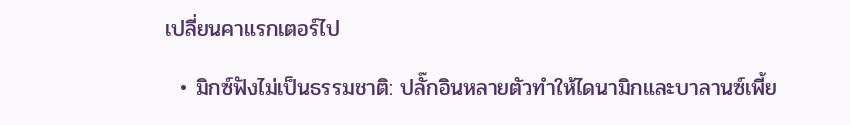เปลี่ยนคาแรกเตอร์ไป

  • มิกซ์ฟังไม่เป็นธรรมชาติ: ปลั๊กอินหลายตัวทำให้ไดนามิกและบาลานซ์เพี้ย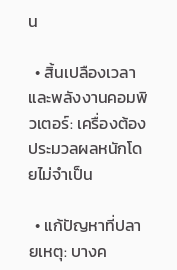น

  • สิ้นเปลืองเวลาและพลังงานคอมพิวเตอร์: เครื่องต้องประมวลผลหนักโดยไม่จำเป็น

  • แก้ปัญหาที่ปลายเหตุ: บางค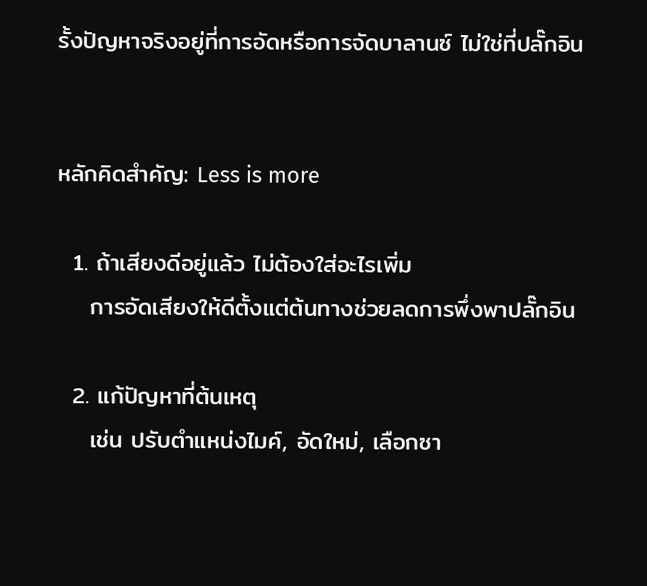รั้งปัญหาจริงอยู่ที่การอัดหรือการจัดบาลานซ์ ไม่ใช่ที่ปลั๊กอิน


หลักคิดสำคัญ: Less is more

  1. ถ้าเสียงดีอยู่แล้ว ไม่ต้องใส่อะไรเพิ่ม
    การอัดเสียงให้ดีตั้งแต่ต้นทางช่วยลดการพึ่งพาปลั๊กอิน

  2. แก้ปัญหาที่ต้นเหตุ
    เช่น ปรับตำแหน่งไมค์, อัดใหม่, เลือกซา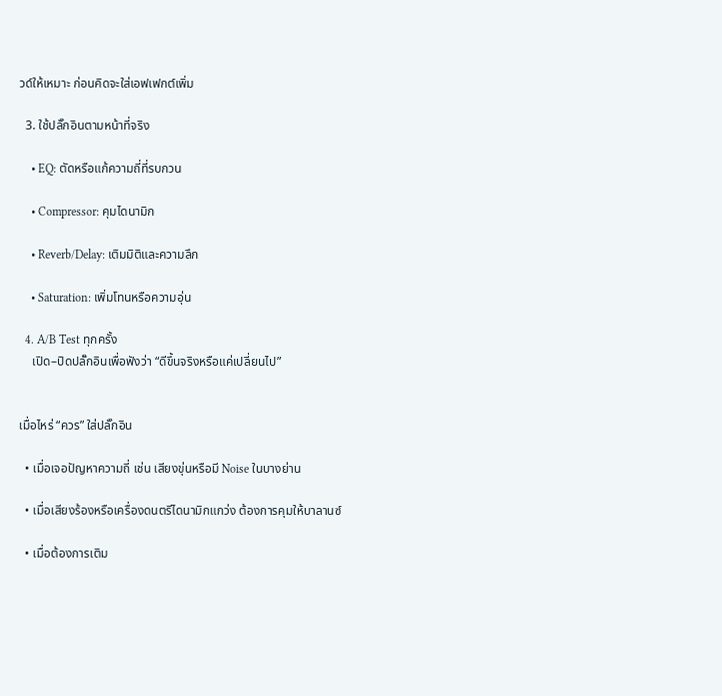วด์ให้เหมาะ ก่อนคิดจะใส่เอฟเฟกต์เพิ่ม

  3. ใช้ปลั๊กอินตามหน้าที่จริง

    • EQ: ตัดหรือแก้ความถี่ที่รบกวน

    • Compressor: คุมไดนามิก

    • Reverb/Delay: เติมมิติและความลึก

    • Saturation: เพิ่มโทนหรือความอุ่น

  4. A/B Test ทุกครั้ง
    เปิด–ปิดปลั๊กอินเพื่อฟังว่า “ดีขึ้นจริงหรือแค่เปลี่ยนไป”


เมื่อไหร่ “ควร” ใส่ปลั๊กอิน

  • เมื่อเจอปัญหาความถี่ เช่น เสียงขุ่นหรือมี Noise ในบางย่าน

  • เมื่อเสียงร้องหรือเครื่องดนตรีไดนามิกแกว่ง ต้องการคุมให้บาลานซ์

  • เมื่อต้องการเติม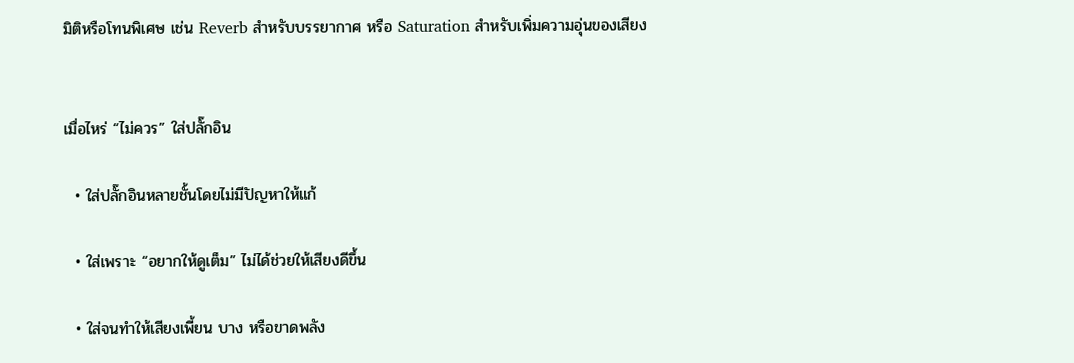มิติหรือโทนพิเศษ เช่น Reverb สำหรับบรรยากาศ หรือ Saturation สำหรับเพิ่มความอุ่นของเสียง


เมื่อไหร่ “ไม่ควร” ใส่ปลั๊กอิน

  • ใส่ปลั๊กอินหลายชั้นโดยไม่มีปัญหาให้แก้

  • ใส่เพราะ “อยากให้ดูเต็ม” ไม่ได้ช่วยให้เสียงดีขึ้น

  • ใส่จนทำให้เสียงเพี้ยน บาง หรือขาดพลัง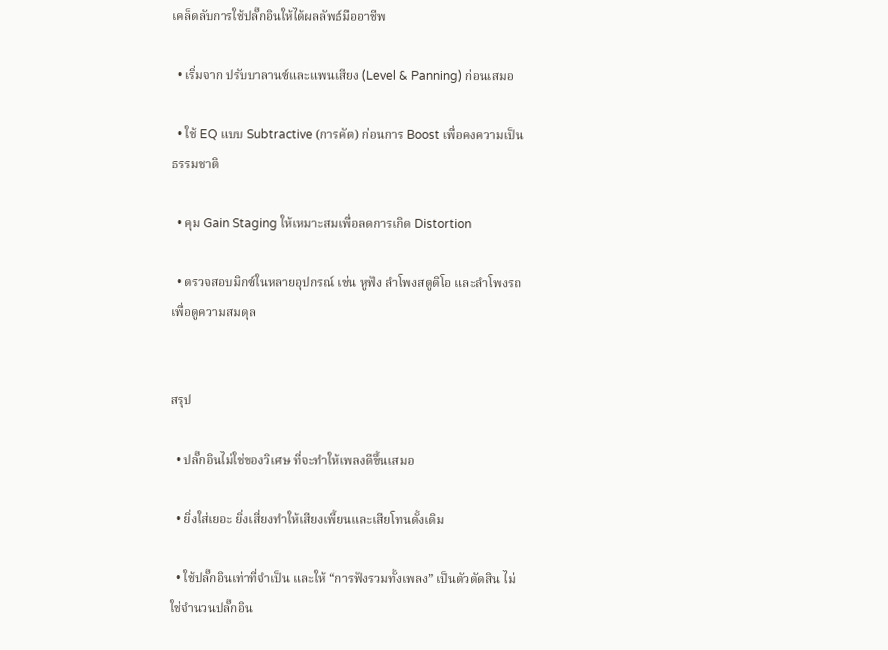เคล็ดลับการใช้ปลั๊กอินให้ได้ผลลัพธ์มืออาชีพ

  • เริ่มจาก ปรับบาลานซ์และแพนเสียง (Level & Panning) ก่อนเสมอ

  • ใช้ EQ แบบ Subtractive (การคัต) ก่อนการ Boost เพื่อคงความเป็นธรรมชาติ

  • คุม Gain Staging ให้เหมาะสมเพื่อลดการเกิด Distortion

  • ตรวจสอบมิกซ์ในหลายอุปกรณ์ เช่น หูฟัง ลำโพงสตูดิโอ และลำโพงรถ เพื่อดูความสมดุล


สรุป

  • ปลั๊กอินไม่ใช่ของวิเศษ ที่จะทำให้เพลงดีขึ้นเสมอ

  • ยิ่งใส่เยอะ ยิ่งเสี่ยงทำให้เสียงเพี้ยนและเสียโทนดั้งเดิม

  • ใช้ปลั๊กอินเท่าที่จำเป็น และให้ “การฟังรวมทั้งเพลง” เป็นตัวตัดสิน ไม่ใช่จำนวนปลั๊กอิน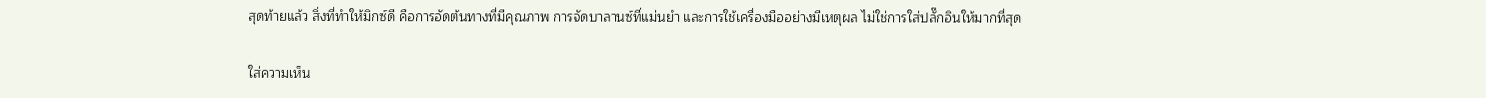สุดท้ายแล้ว สิ่งที่ทำให้มิกซ์ดี คือการอัดต้นทางที่มีคุณภาพ การจัดบาลานซ์ที่แม่นยำ และการใช้เครื่องมืออย่างมีเหตุผล ไม่ใช่การใส่ปลั๊กอินให้มากที่สุด

ใส่ความเห็น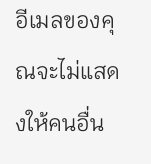อีเมลของคุณจะไม่แสดงให้คนอื่น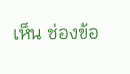เห็น ช่องข้อ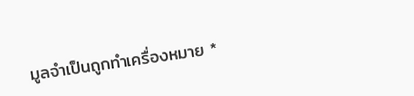มูลจำเป็นถูกทำเครื่องหมาย *